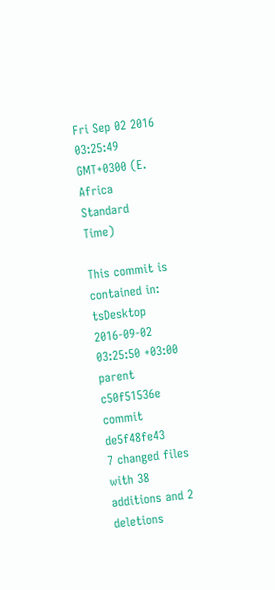Fri Sep 02 2016 03:25:49 GMT+0300 (E. Africa Standard Time)

This commit is contained in:
tsDesktop 2016-09-02 03:25:50 +03:00
parent c50f51536e
commit de5f48fe43
7 changed files with 38 additions and 2 deletions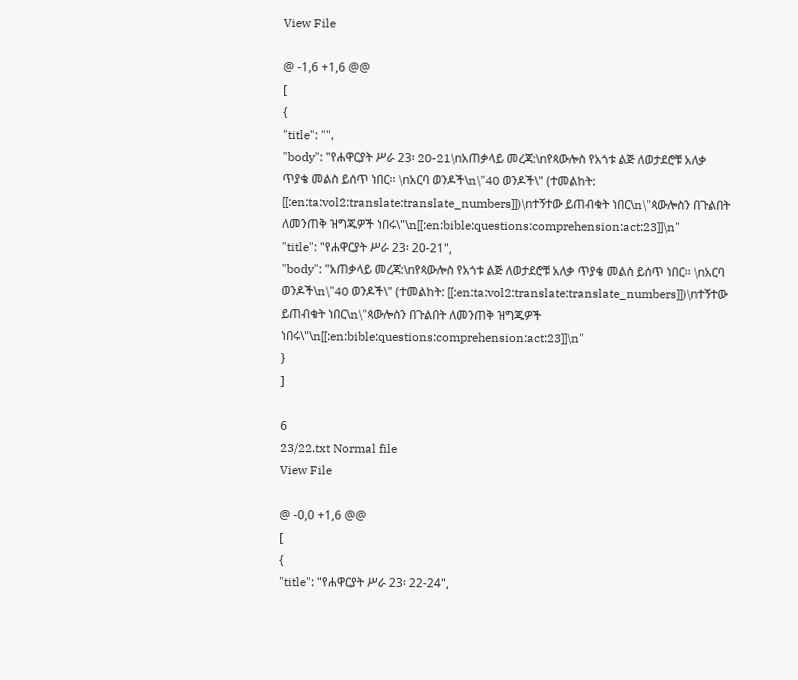View File

@ -1,6 +1,6 @@
[
{
"title": "",
"body": "የሐዋርያት ሥራ 23፡ 20-21\nአጠቃላይ መረጃ:\nየጳውሎስ የአጎቱ ልጅ ለወታደሮቹ አለቃ ጥያቄ መልስ ይሰጥ ነበር፡፡ \nአርባ ወንዶች\n\"40 ወንዶች\" (ተመልከት: [[:en:ta:vol2:translate:translate_numbers]])\nተኝተው ይጠብቁት ነበር\n\"ጳውሎስን በጉልበት ለመንጠቅ ዝግጁዎች ነበሩ\"\n[[:en:bible:questions:comprehension:act:23]]\n"
"title": "የሐዋርያት ሥራ 23፡ 20-21",
"body": "አጠቃላይ መረጃ:\nየጳውሎስ የአጎቱ ልጅ ለወታደሮቹ አለቃ ጥያቄ መልስ ይሰጥ ነበር፡፡ \nአርባ ወንዶች\n\"40 ወንዶች\" (ተመልከት: [[:en:ta:vol2:translate:translate_numbers]])\nተኝተው ይጠብቁት ነበር\n\"ጳውሎስን በጉልበት ለመንጠቅ ዝግጁዎች ነበሩ\"\n[[:en:bible:questions:comprehension:act:23]]\n"
}
]

6
23/22.txt Normal file
View File

@ -0,0 +1,6 @@
[
{
"title": "የሐዋርያት ሥራ 23፡ 22-24",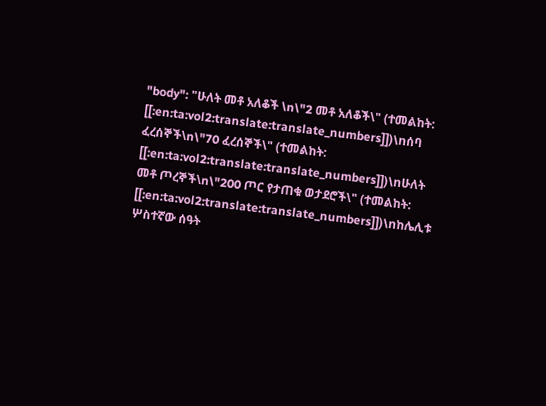"body": "ሁለት መቶ አለቆች \n\"2 መቶ አለቆች\" (ተመልከት: [[:en:ta:vol2:translate:translate_numbers]])\nሰባ ፈረሰኞች\n\"70 ፈረሰኞች\" (ተመልከት: [[:en:ta:vol2:translate:translate_numbers]])\nሁለት መቶ ጦረኞች\n\"200 ጦር የታጠቁ ወታደሮች\" (ተመልከት: [[:en:ta:vol2:translate:translate_numbers]])\nከሌሊቱ ሦስተኛው ሰዓት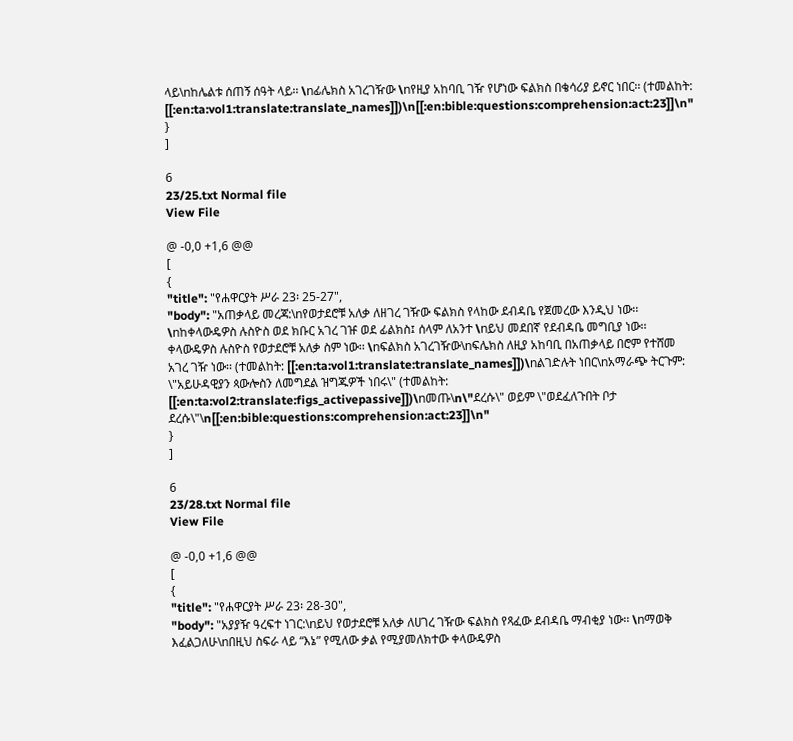ላይ\nከሌልቱ ሰጠኝ ሰዓት ላይ፡፡ \nፊሌክስ አገረገዥው \nየዚያ አከባቢ ገዥ የሆነው ፍልክስ በቄሳሪያ ይኖር ነበር፡፡ (ተመልከት: [[:en:ta:vol1:translate:translate_names]])\n[[:en:bible:questions:comprehension:act:23]]\n"
}
]

6
23/25.txt Normal file
View File

@ -0,0 +1,6 @@
[
{
"title": "የሐዋርያት ሥራ 23፡ 25-27",
"body": "አጠቃላይ መረጃ:\nየወታደሮቹ አለቃ ለዘገረ ገዥው ፍልክስ የላከው ደብዳቤ የጀመረው እንዲህ ነው፡፡ \nከቀላውዴዎስ ሉስዮስ ወደ ክቡር አገረ ገዡ ወደ ፊልክስ፤ ሰላም ለአንተ \nይህ መደበኛ የደብዳቤ መግቢያ ነው፡፡ ቀላውዴዎስ ሉስዮስ የወታደሮቹ አለቃ ስም ነው፡፡ \nፍልክስ አገረገዥው\nፍሌክስ ለዚያ አከባቢ በአጠቃላይ በሮም የተሸመ አገረ ገዥ ነው፡፡ (ተመልከት: [[:en:ta:vol1:translate:translate_names]])\nልገድሉት ነበር\nአማራጭ ትርጉም: \"አይሁዳዊያን ጳውሎስን ለመግደል ዝግጁዎች ነበሩ\" (ተመልከት: [[:en:ta:vol2:translate:figs_activepassive]])\nመጡ\n\"ደረሱ\" ወይም \"ወደፈለጉበት ቦታ ደረሱ\"\n[[:en:bible:questions:comprehension:act:23]]\n"
}
]

6
23/28.txt Normal file
View File

@ -0,0 +1,6 @@
[
{
"title": "የሐዋርያት ሥራ 23፡ 28-30",
"body": "አያያዥ ዓረፍተ ነገር:\nይህ የወታደሮቹ አለቃ ለሀገረ ገዥው ፍልክስ የጻፈው ደብዳቤ ማብቂያ ነው፡፡ \nማወቅ እፈልጋለሁ\nበዚህ ስፍራ ላይ “እኔ” የሚለው ቃል የሚያመለክተው ቀላውዴዎስ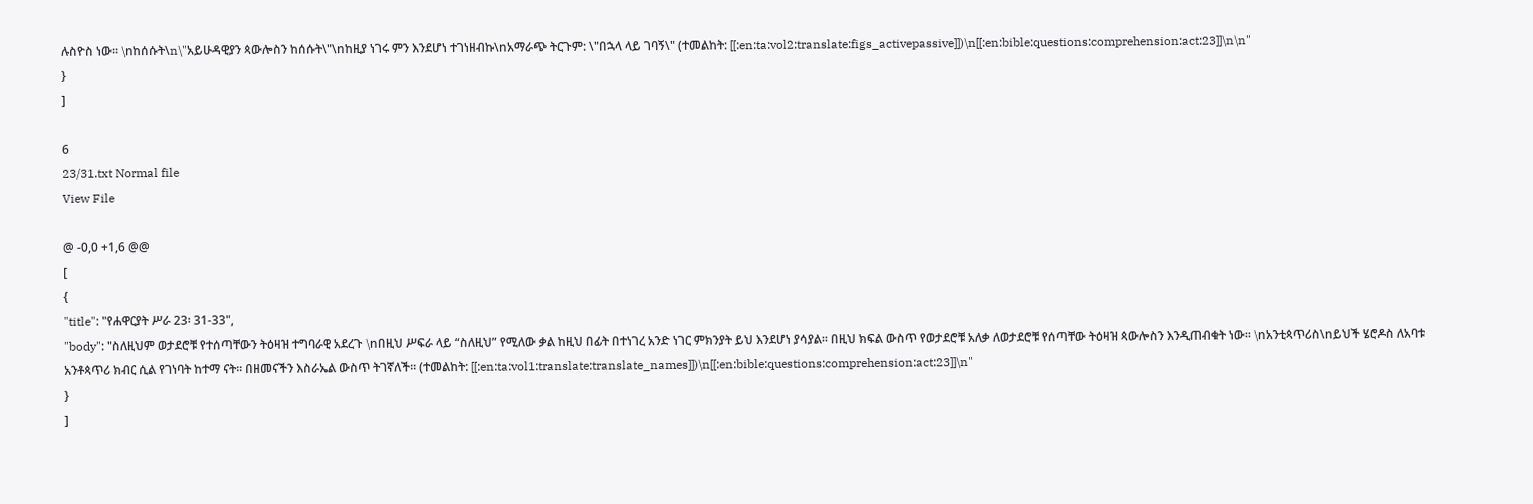ሉስዮስ ነው፡፡ \nከሰሱት\n\"አይሁዳዊያን ጳውሎስን ከሰሱት\"\nከዚያ ነገሩ ምን እንደሆነ ተገነዘብኩ\nአማራጭ ትርጉም: \"በኋላ ላይ ገባኝ\" (ተመልከት: [[:en:ta:vol2:translate:figs_activepassive]])\n[[:en:bible:questions:comprehension:act:23]]\n\n"
}
]

6
23/31.txt Normal file
View File

@ -0,0 +1,6 @@
[
{
"title": "የሐዋርያት ሥራ 23፡ 31-33",
"body": "ስለዚህም ወታደሮቹ የተሰጣቸውን ትዕዛዝ ተግባራዊ አደረጉ \nበዚህ ሥፍራ ላይ “ስለዚህ” የሚለው ቃል ከዚህ በፊት በተነገረ አንድ ነገር ምክንያት ይህ እንደሆነ ያሳያል፡፡ በዚህ ክፍል ውስጥ የወታደሮቹ አለቃ ለወታደሮቹ የሰጣቸው ትዕዛዝ ጳውሎስን እንዲጠብቁት ነው፡፡ \nአንቲጳጥሪስ\nይህች ሄሮዶስ ለአባቱ አንቶጳጥሪ ክብር ሲል የገነባት ከተማ ናት፡፡ በዘመናችን እስራኤል ውስጥ ትገኛለች፡፡ (ተመልከት: [[:en:ta:vol1:translate:translate_names]])\n[[:en:bible:questions:comprehension:act:23]]\n"
}
]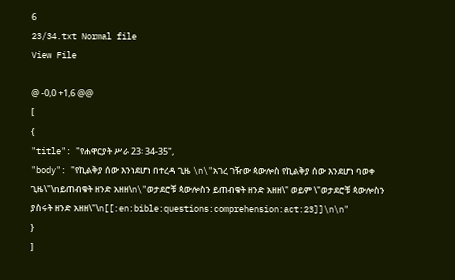6
23/34.txt Normal file
View File

@ -0,0 +1,6 @@
[
{
"title": "የሐዋርያት ሥራ 23፡ 34-35",
"body": "የኪልቅያ ሰው እንነደሆነ በተረዳ ጊዜ \n\"አገረ ገዥው ጳውሎስ የኪልቅያ ሰው እንደሆነ ባወቀ ጊዜ\"\nይጠብቁት ዘንድ አዘዘ\n\"ወታደሮቹ ጳውሎስን ይጠብቁት ዘንድ አዘዘ\" ወይም \"ወታደሮቹ ጳውሎስን ያስሩት ዘንድ አዘዘ\"\n[[:en:bible:questions:comprehension:act:23]]\n\n"
}
]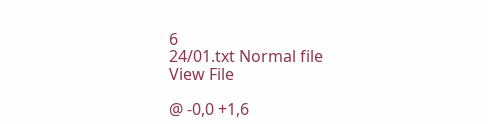6
24/01.txt Normal file
View File

@ -0,0 +1,6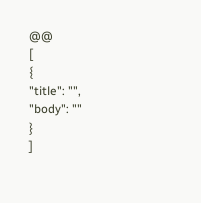@@
[
{
"title": "",
"body": ""
}
]